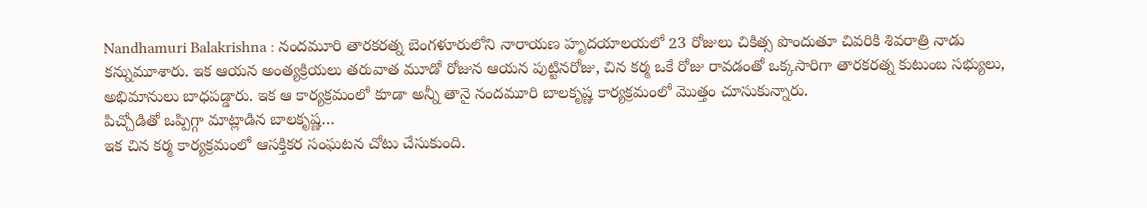Nandhamuri Balakrishna : నందమూరి తారకరత్న బెంగళూరులోని నారాయణ హృదయాలయలో 23 రోజులు చికిత్స పొందుతూ చివరికి శివరాత్రి నాడు కన్నుమూశారు. ఇక ఆయన అంత్యక్రియలు తరువాత మూడో రోజున ఆయన పుట్టినరోజు, చిన కర్మ ఒకే రోజు రావడంతో ఒక్కసారిగా తారకరత్న కుటుంబ సభ్యులు, అభిమానులు బాధపడ్డారు. ఇక ఆ కార్యక్రమంలో కూడా అన్నీ తానై నందమూరి బాలకృష్ణ కార్యక్రమంలో మొత్తం చూసుకున్నారు.
పిచ్చోడితో ఒప్పిగ్గా మాట్లాడిన బాలకృష్ణ…
ఇక చిన కర్మ కార్యక్రమంలో ఆసక్తికర సంఘటన చోటు చేసుకుంది.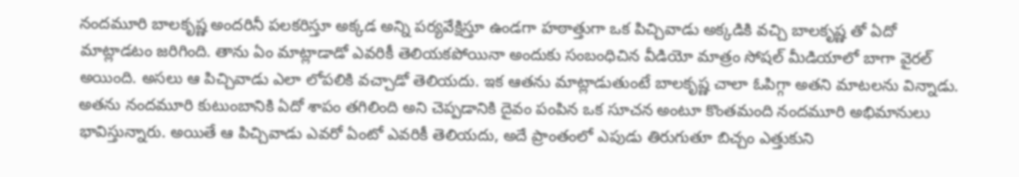నందమూరి బాలకృష్ణ అందరినీ పలకరిస్తూ అక్కడ అన్ని పర్యవేక్షిస్తూ ఉండగా హఠాత్తుగా ఒక పిచ్చివాడు అక్కడికి వచ్చి బాలకృష్ణ తో ఏదో మాట్లాడటం జరిగింది. తాను ఏం మాట్లాడాడో ఎవరికీ తెలియకపోయినా అందుకు సంబంధిచిన వీడియో మాత్రం సోషల్ మీడియాలో బాగా వైరల్ అయింది. అసలు ఆ పిచ్చివాడు ఎలా లోపలికి వచ్చాడో తెలియదు. ఇక ఆతను మాట్లాడుతుంటే బాలకృష్ణ చాలా ఓపిగ్గా అతని మాటలను విన్నాడు.
అతను నందమూరి కుటుంబానికి ఏదో శాపం తగిలింది అని చెప్పడానికి దైవం పంపిన ఒక సూచన అంటూ కొంతమంది నందమూరి అభిమానులు భావిస్తున్నారు. అయితే ఆ పిచ్చివాడు ఎవరో ఏంటో ఎవరికీ తెలియదు, అదే ప్రాంతంలో ఎపుడు తిరుగుతూ బిచ్చం ఎత్తుకుని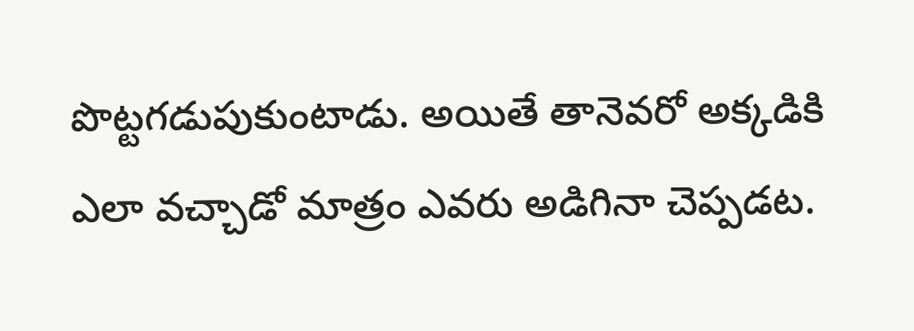పొట్టగడుపుకుంటాడు. అయితే తానెవరో అక్కడికి ఎలా వచ్చాడో మాత్రం ఎవరు అడిగినా చెప్పడట.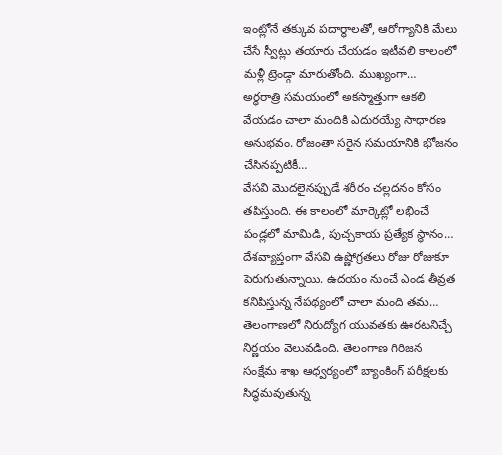ఇంట్లోనే తక్కువ పదార్థాలతో, ఆరోగ్యానికి మేలు చేసే స్వీట్లు తయారు చేయడం ఇటీవలి కాలంలో మళ్లీ ట్రెండ్గా మారుతోంది. ముఖ్యంగా…
అర్ధరాత్రి సమయంలో అకస్మాత్తుగా ఆకలి వేయడం చాలా మందికి ఎదురయ్యే సాధారణ అనుభవం. రోజంతా సరైన సమయానికి భోజనం చేసినప్పటికీ…
వేసవి మొదలైనప్పుడే శరీరం చల్లదనం కోసం తపిస్తుంది. ఈ కాలంలో మార్కెట్లో లభించే పండ్లలో మామిడి, పుచ్చకాయ ప్రత్యేక స్థానం…
దేశవ్యాప్తంగా వేసవి ఉష్ణోగ్రతలు రోజు రోజుకూ పెరుగుతున్నాయి. ఉదయం నుంచే ఎండ తీవ్రత కనిపిస్తున్న నేపథ్యంలో చాలా మంది తమ…
తెలంగాణలో నిరుద్యోగ యువతకు ఊరటనిచ్చే నిర్ణయం వెలువడింది. తెలంగాణ గిరిజన సంక్షేమ శాఖ ఆధ్వర్యంలో బ్యాంకింగ్ పరీక్షలకు సిద్ధమవుతున్న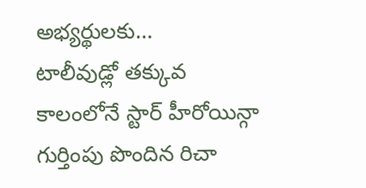అభ్యర్థులకు…
టాలీవుడ్లో తక్కువ కాలంలోనే స్టార్ హీరోయిన్గా గుర్తింపు పొందిన రిచా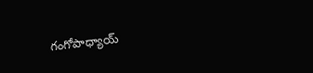గంగోపాధ్యాయ్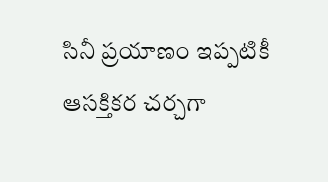సినీ ప్రయాణం ఇప్పటికీ ఆసక్తికర చర్చగా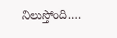నిలుస్తోంది.…